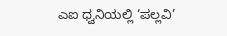ಎಐ ಧ್ವನಿಯಲ್ಲಿ ‘ಪಲ್ಲವಿ’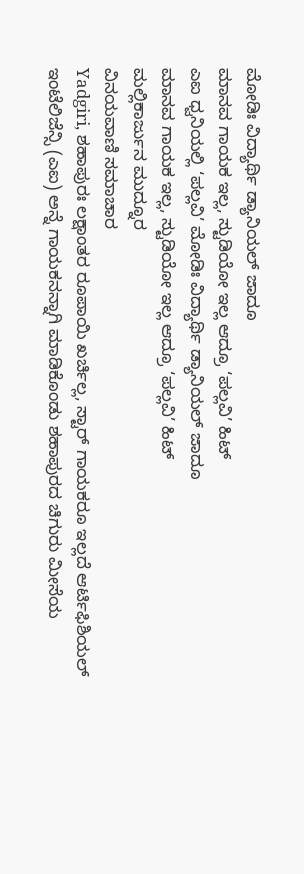ಮೋಡಿಃ ವಿದ್ಯಾರ್ಥಿ ಡ್ಯಾನಿಯಲ್ ಜಾದೂ
ಮಾನವ ಗಾಯಕ ಇಲ್ಲ, ಸ್ಟುಡಿಯೋ ಇಲ್ಲ ಆದ್ರೂ ‘ಪಲ್ಲವಿ’ ಹಿಟ್
ಎಐ ಧ್ವನಿಯಲ್ಲಿ ‘ಪಲ್ಲವಿ’ ಮೋಡಿಃ ವಿದ್ಯಾರ್ಥಿ ಡ್ಯಾನಿಯಲ್ ಜಾದೂ
ಮಾನವ ಗಾಯಕ ಇಲ್ಲ, ಸ್ಟುಡಿಯೋ ಇಲ್ಲ ಆದ್ರೂ ‘ಪಲ್ಲವಿ’ ಹಿಟ್
ಮಲ್ಲಿಕಾರ್ಜುನ ಮುದ್ನೂರ
ವಿನಯವಾಣಿ ಸಮಾಚಾರ
Yadgiri, ಶಹಾಪುರಃ ಲಕ್ಷಾಂತರ ರೂಪಾಯಿ ಖರ್ಚಿಲ್ಲ, ಸ್ಟಾರ್ ಗಾಯಕರೂ ಇಲ್ಲದೆ ಆರ್ಟಿಫಿಶಿಯಲ್ ಇಂಟೆಲಿಜೆನ್ಸಿ (ಎಐ) ಅನ್ನೆ ಗಾಯಕನನ್ನಾಗಿ ಮಾಡಿಕೊಂಡು ಶಹಾಪುರದ ಚಿಗುರು ಮೀಸೆಯ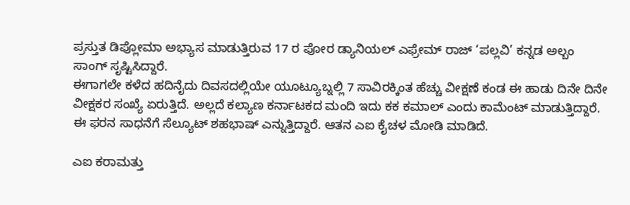ಪ್ರಸ್ತುತ ಡಿಪ್ಲೋಮಾ ಅಭ್ಯಾಸ ಮಾಡುತ್ತಿರುವ 17 ರ ಪೋರ ಡ್ಯಾನಿಯಲ್ ಎಫ್ರೇಮ್ ರಾಜ್ ‘ಪಲ್ಲವಿ’ ಕನ್ನಡ ಅಲ್ಬಂ ಸಾಂಗ್ ಸೃಷ್ಟಿಸಿದ್ದಾರೆ.
ಈಗಾಗಲೇ ಕಳೆದ ಹದಿನೈದು ದಿವಸದಲ್ಲಿಯೇ ಯೂಟ್ಯೂಬ್ನಲ್ಲಿ 7 ಸಾವಿರಕ್ಕಿಂತ ಹೆಚ್ಚು ವೀಕ್ಷಣೆ ಕಂಡ ಈ ಹಾಡು ದಿನೇ ದಿನೇ ವೀಕ್ಷಕರ ಸಂಖ್ಯೆ ಏರುತ್ತಿದೆ. ಅಲ್ಲದೆ ಕಲ್ಯಾಣ ಕರ್ನಾಟಕದ ಮಂದಿ ಇದು ಕಕ ಕಮಾಲ್ ಎಂದು ಕಾಮೆಂಟ್ ಮಾಡುತ್ತಿದ್ದಾರೆ. ಈ ಫರನ ಸಾಧನೆಗೆ ಸೆಲ್ಯೂಟ್ ಶಹಭಾಷ್ ಎನ್ನುತ್ತಿದ್ದಾರೆ. ಆತನ ಎಐ ಕೈಚಳ ಮೋಡಿ ಮಾಡಿದೆ.

ಎಐ ಕರಾಮತ್ತು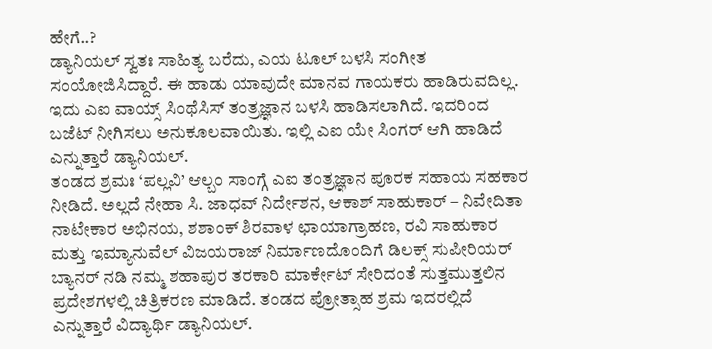ಹೇಗೆ..?
ಡ್ಯಾನಿಯಲ್ ಸ್ವತಃ ಸಾಹಿತ್ಯ ಬರೆದು, ಎಯ ಟೂಲ್ ಬಳಸಿ ಸಂಗೀತ ಸಂಯೋಜಿಸಿದ್ದಾರೆ. ಈ ಹಾಡು ಯಾವುದೇ ಮಾನವ ಗಾಯಕರು ಹಾಡಿರುವದಿಲ್ಲ. ಇದು ಎಐ ವಾಯ್ಸ್ ಸಿಂಥೆಸಿಸ್ ತಂತ್ರಜ್ಞಾನ ಬಳಸಿ ಹಾಡಿಸಲಾಗಿದೆ. ಇದರಿಂದ ಬಜೆಟ್ ನೀಗಿಸಲು ಅನುಕೂಲವಾಯಿತು. ಇಲ್ಲಿ ಎಐ ಯೇ ಸಿಂಗರ್ ಆಗಿ ಹಾಡಿದೆ ಎನ್ನುತ್ತಾರೆ ಡ್ಯಾನಿಯಲ್.
ತಂಡದ ಶ್ರಮಃ ‘ಪಲ್ಲವಿ’ ಆಲ್ಬಂ ಸಾಂಗ್ಗೆ ಎಐ ತಂತ್ರಜ್ಞಾನ ಪೂರಕ ಸಹಾಯ ಸಹಕಾರ ನೀಡಿದೆ. ಅಲ್ಲದೆ ನೇಹಾ ಸಿ. ಜಾಧವ್ ನಿರ್ದೇಶನ, ಆಕಾಶ್ ಸಾಹುಕಾರ್ – ನಿವೇದಿತಾ ನಾಟೇಕಾರ ಅಭಿನಯ, ಶಶಾಂಕ್ ಶಿರವಾಳ ಛಾಯಾಗ್ರಾಹಣ, ರವಿ ಸಾಹುಕಾರ ಮತ್ತು ಇಮ್ಯಾನುವೆಲ್ ವಿಜಯರಾಜ್ ನಿರ್ಮಾಣದೊಂದಿಗೆ ಡಿಲಕ್ಸ್ ಸುಪೀರಿಯರ್ ಬ್ಯಾನರ್ ನಡಿ ನಮ್ಮ ಶಹಾಪುರ ತರಕಾರಿ ಮಾರ್ಕೇಟ್ ಸೇರಿದಂತೆ ಸುತ್ತಮುತ್ತಲಿನ ಪ್ರದೇಶಗಳಲ್ಲಿ ಚಿತ್ರಿಕರಣ ಮಾಡಿದೆ. ತಂಡದ ಪ್ರೋತ್ಸಾಹ ಶ್ರಮ ಇದರಲ್ಲಿದೆ ಎನ್ನುತ್ತಾರೆ ವಿದ್ಯಾರ್ಥಿ ಡ್ಯಾನಿಯಲ್.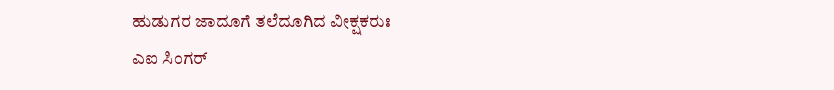ಹುಡುಗರ ಜಾದೂಗೆ ತಲೆದೂಗಿದ ವೀಕ್ಷಕರುಃ
ಎಐ ಸಿಂಗರ್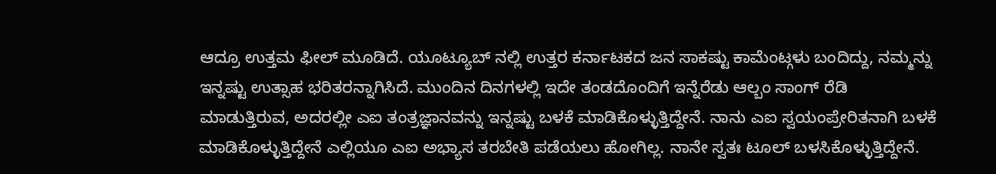ಆದ್ರೂ ಉತ್ತಮ ಫೀಲ್ ಮೂಡಿದೆ. ಯೂಟ್ಯೂಬ್ ನಲ್ಲಿ ಉತ್ತರ ಕರ್ನಾಟಕದ ಜನ ಸಾಕಷ್ಟು ಕಾಮೆಂಟ್ಗಳು ಬಂದಿದ್ದು, ನಮ್ಮನ್ನು ಇನ್ನಷ್ಟು ಉತ್ಸಾಹ ಭರಿತರನ್ನಾಗಿಸಿದೆ. ಮುಂದಿನ ದಿನಗಳಲ್ಲಿ ಇದೇ ತಂಡದೊಂದಿಗೆ ಇನ್ನೆರೆಡು ಆಲ್ಬಂ ಸಾಂಗ್ ರೆಡಿ ಮಾಡುತ್ತಿರುವ, ಅದರಲ್ಲೀ ಎಐ ತಂತ್ರಜ್ಞಾನವನ್ನು ಇನ್ನಷ್ಟು ಬಳಕೆ ಮಾಡಿಕೊಳ್ಳುತ್ತಿದ್ದೇನೆ. ನಾನು ಎಐ ಸ್ವಯಂಪ್ರೇರಿತನಾಗಿ ಬಳಕೆ ಮಾಡಿಕೊಳ್ಳುತ್ತಿದ್ದೇನೆ ಎಲ್ಲಿಯೂ ಎಐ ಅಭ್ಯಾಸ ತರಬೇತಿ ಪಡೆಯಲು ಹೋಗಿಲ್ಲ. ನಾನೇ ಸ್ವತಃ ಟೂಲ್ ಬಳಸಿಕೊಳ್ಳುತ್ತಿದ್ದೇನೆ.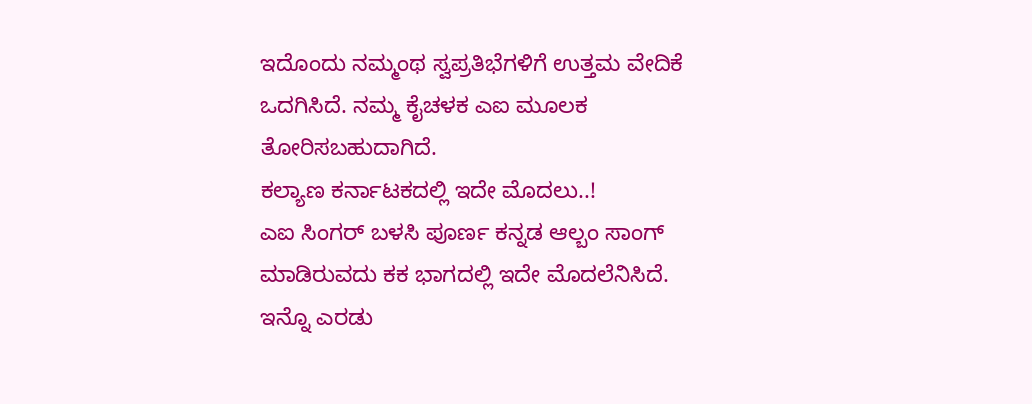ಇದೊಂದು ನಮ್ಮಂಥ ಸ್ವಪ್ರತಿಭೆಗಳಿಗೆ ಉತ್ತಮ ವೇದಿಕೆ ಒದಗಿಸಿದೆ. ನಮ್ಮ ಕೈಚಳಕ ಎಐ ಮೂಲಕ ತೋರಿಸಬಹುದಾಗಿದೆ.
ಕಲ್ಯಾಣ ಕರ್ನಾಟಕದಲ್ಲಿ ಇದೇ ಮೊದಲು..!
ಎಐ ಸಿಂಗರ್ ಬಳಸಿ ಪೂರ್ಣ ಕನ್ನಡ ಆಲ್ಬಂ ಸಾಂಗ್ ಮಾಡಿರುವದು ಕಕ ಭಾಗದಲ್ಲಿ ಇದೇ ಮೊದಲೆನಿಸಿದೆ. ಇನ್ನೊ ಎರಡು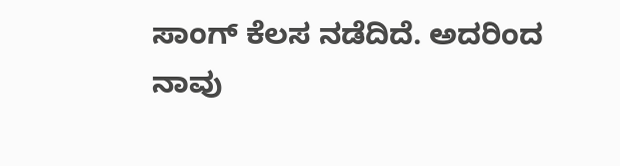ಸಾಂಗ್ ಕೆಲಸ ನಡೆದಿದೆ. ಅದರಿಂದ ನಾವು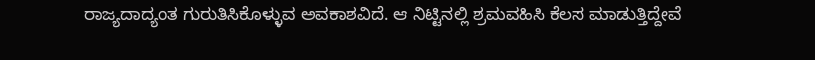ರಾಜ್ಯದಾದ್ಯಂತ ಗುರುತಿಸಿಕೊಳ್ಳುವ ಅವಕಾಶವಿದೆ. ಆ ನಿಟ್ಟಿನಲ್ಲಿ ಶ್ರಮವಹಿಸಿ ಕೆಲಸ ಮಾಡುತ್ತಿದ್ದೇವೆ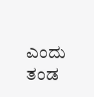ಎಂದು ತಂಡ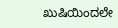ಖುಷಿಯಿಂದಲೇ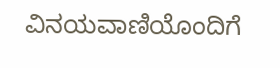ವಿನಯವಾಣಿಯೊಂದಿಗೆ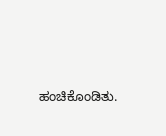ಹಂಚಿಕೊಂಡಿತು.